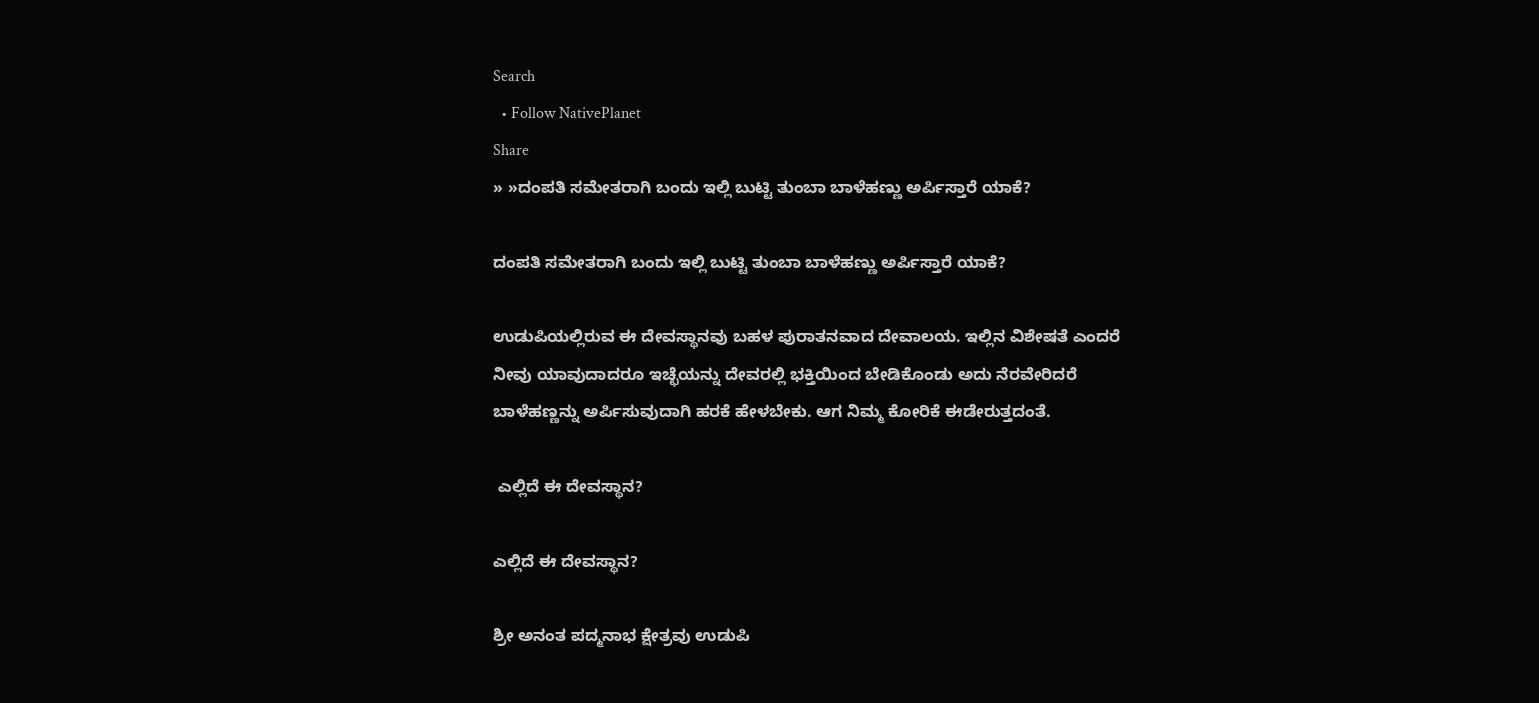Search
  • Follow NativePlanet
Share
» »ದಂಪತಿ ಸಮೇತರಾಗಿ ಬಂದು ಇಲ್ಲಿ ಬುಟ್ಟಿ ತುಂಬಾ ಬಾಳೆಹಣ್ಣು ಅರ್ಪಿಸ್ತಾರೆ ಯಾಕೆ?

ದಂಪತಿ ಸಮೇತರಾಗಿ ಬಂದು ಇಲ್ಲಿ ಬುಟ್ಟಿ ತುಂಬಾ ಬಾಳೆಹಣ್ಣು ಅರ್ಪಿಸ್ತಾರೆ ಯಾಕೆ?

ಉಡುಪಿಯಲ್ಲಿರುವ ಈ ದೇವಸ್ಥಾನವು ಬಹಳ ಪುರಾತನವಾದ ದೇವಾಲಯ. ಇಲ್ಲಿನ ವಿಶೇಷತೆ ಎಂದರೆ ನೀವು ಯಾವುದಾದರೂ ಇಚ್ಛೆಯನ್ನು ದೇವರಲ್ಲಿ ಭಕ್ತಿಯಿಂದ ಬೇಡಿಕೊಂಡು ಅದು ನೆರವೇರಿದರೆ ಬಾಳೆಹಣ್ಣನ್ನು ಅರ್ಪಿಸುವುದಾಗಿ ಹರಕೆ ಹೇಳಬೇಕು. ಆಗ ನಿಮ್ಮ ಕೋರಿಕೆ ಈಡೇರುತ್ತದಂತೆ.

 ಎಲ್ಲಿದೆ ಈ ದೇವಸ್ಥಾನ?

ಎಲ್ಲಿದೆ ಈ ದೇವಸ್ಥಾನ?

ಶ್ರೀ ಅನಂತ ಪದ್ಮನಾಭ ಕ್ಷೇತ್ರವು ಉಡುಪಿ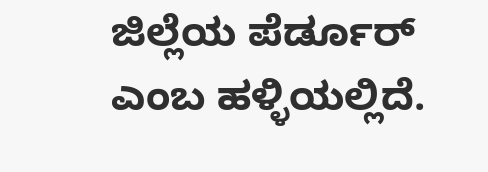ಜಿಲ್ಲೆಯ ಪೆರ್ಡೂರ್ ಎಂಬ ಹಳ್ಳಿಯಲ್ಲಿದೆ.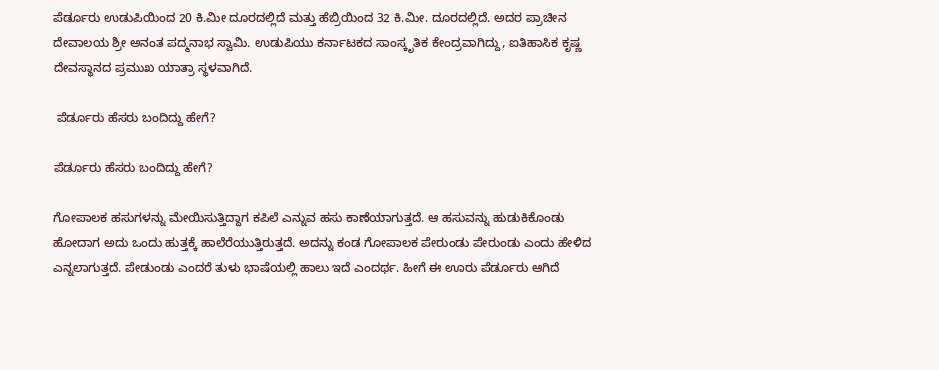ಪೆರ್ಡೂರು ಉಡುಪಿಯಿಂದ 20 ಕಿ.ಮೀ ದೂರದಲ್ಲಿದೆ ಮತ್ತು ಹೆಬ್ರಿಯಿಂದ 32 ಕಿ.ಮೀ. ದೂರದಲ್ಲಿದೆ. ಅದರ ಪ್ರಾಚೀನ ದೇವಾಲಯ ಶ್ರೀ ಅನಂತ ಪದ್ಮನಾಭ ಸ್ವಾಮಿ. ಉಡುಪಿಯು ಕರ್ನಾಟಕದ ಸಾಂಸ್ಕೃತಿಕ ಕೇಂದ್ರವಾಗಿದ್ದು, ಐತಿಹಾಸಿಕ ಕೃಷ್ಣ ದೇವಸ್ಥಾನದ ಪ್ರಮುಖ ಯಾತ್ರಾ ಸ್ಥಳವಾಗಿದೆ.

 ಪೆರ್ಡೂರು ಹೆಸರು ಬಂದಿದ್ದು ಹೇಗೆ?

ಪೆರ್ಡೂರು ಹೆಸರು ಬಂದಿದ್ದು ಹೇಗೆ?

ಗೋಪಾಲಕ ಹಸುಗಳನ್ನು ಮೇಯಿಸುತ್ತಿದ್ದಾಗ ಕಪಿಲೆ ಎನ್ನುವ ಹಸು ಕಾಣೆಯಾಗುತ್ತದೆ. ಆ ಹಸುವನ್ನು ಹುಡುಕಿಕೊಂಡು ಹೋದಾಗ ಅದು ಒಂದು ಹುತ್ತಕ್ಕೆ ಹಾಲೆರೆಯುತ್ತಿರುತ್ತದೆ. ಅದನ್ನು ಕಂಡ ಗೋಪಾಲಕ ಪೇರುಂಡು ಪೇರುಂಡು ಎಂದು ಹೇಳಿದ ಎನ್ನಲಾಗುತ್ತದೆ. ಪೇಡುಂಡು ಎಂದರೆ ತುಳು ಭಾಷೆಯಲ್ಲಿ ಹಾಲು ಇದೆ ಎಂದರ್ಥ. ಹೀಗೆ ಈ ಊರು ಪೆರ್ಡೂರು ಆಗಿದೆ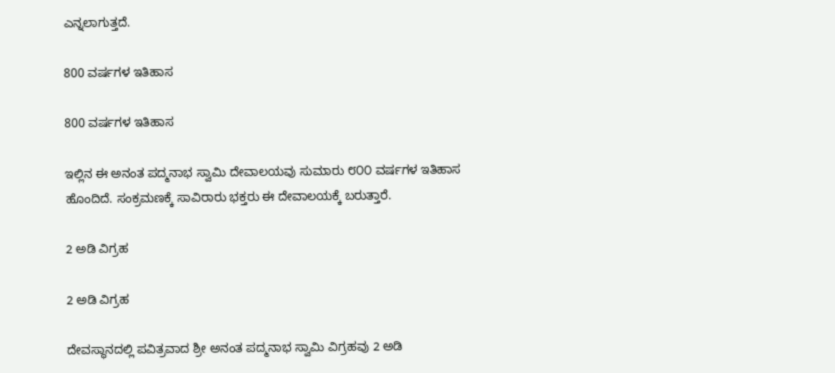ಎನ್ನಲಾಗುತ್ತದೆ.

800 ವರ್ಷಗಳ ಇತಿಹಾಸ

800 ವರ್ಷಗಳ ಇತಿಹಾಸ

ಇಲ್ಲಿನ ಈ ಅನಂತ ಪದ್ಮನಾಭ ಸ್ವಾಮಿ ದೇವಾಲಯವು ಸುಮಾರು ೮೦೦ ವರ್ಷಗಳ ಇತಿಹಾಸ ಹೊಂದಿದೆ. ಸಂಕ್ರಮಣಕ್ಕೆ ಸಾವಿರಾರು ಭಕ್ತರು ಈ ದೇವಾಲಯಕ್ಕೆ ಬರುತ್ತಾರೆ.

2 ಅಡಿ ವಿಗ್ರಹ

2 ಅಡಿ ವಿಗ್ರಹ

ದೇವಸ್ಥಾನದಲ್ಲಿ ಪವಿತ್ರವಾದ ಶ್ರೀ ಅನಂತ ಪದ್ಮನಾಭ ಸ್ವಾಮಿ ವಿಗ್ರಹವು 2 ಅಡಿ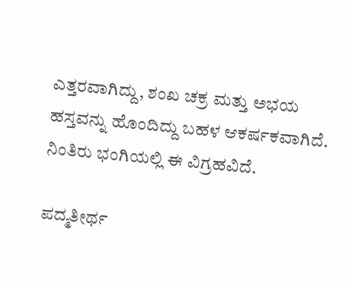ಎತ್ತರವಾಗಿದ್ದು, ಶಂಖ ಚಕ್ರ ಮತ್ತು ಅಭಯ ಹಸ್ತವನ್ನು ಹೊಂದಿದ್ದು ಬಹಳ ಆಕರ್ಷಕವಾಗಿದೆ. ನಿಂತಿರು ಭಂಗಿಯಲ್ಲಿ ಈ ವಿಗ್ರಹವಿದೆ.

ಪದ್ಮತೀರ್ಥ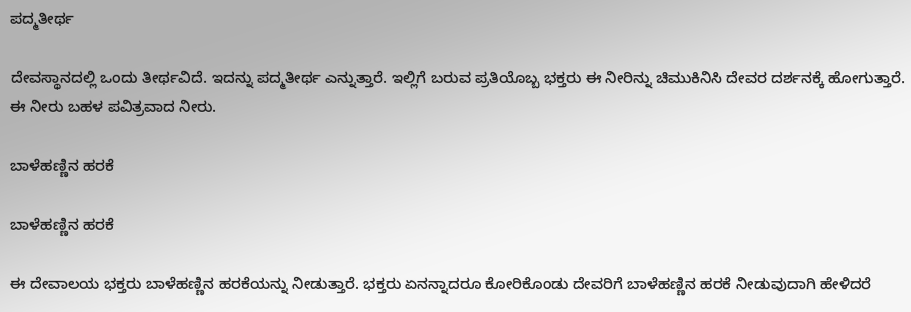ಪದ್ಮತೀರ್ಥ

ದೇವಸ್ಥಾನದಲ್ಲಿ ಒಂದು ತೀರ್ಥವಿದೆ. ಇದನ್ನು ಪದ್ಮತೀರ್ಥ ಎನ್ನುತ್ತಾರೆ. ಇಲ್ಲಿಗೆ ಬರುವ ಪ್ರತಿಯೊಬ್ಬ ಭಕ್ತರು ಈ ನೀರಿನ್ನು ಚಿಮುಕಿನಿಸಿ ದೇವರ ದರ್ಶನಕ್ಕೆ ಹೋಗುತ್ತಾರೆ. ಈ ನೀರು ಬಹಳ ಪವಿತ್ರವಾದ ನೀರು.

ಬಾಳೆಹಣ್ಣಿನ ಹರಕೆ

ಬಾಳೆಹಣ್ಣಿನ ಹರಕೆ

ಈ ದೇವಾಲಯ ಭಕ್ತರು ಬಾಳೆಹಣ್ಣಿನ ಹರಕೆಯನ್ನು ನೀಡುತ್ತಾರೆ. ಭಕ್ತರು ಏನನ್ನಾದರೂ ಕೋರಿಕೊಂಡು ದೇವರಿಗೆ ಬಾಳೆಹಣ್ಣಿನ ಹರಕೆ ನೀಡುವುದಾಗಿ ಹೇಳಿದರೆ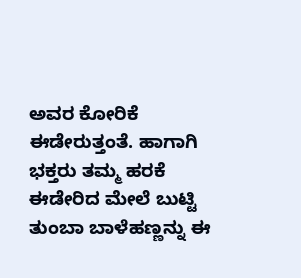ಅವರ ಕೋರಿಕೆ ಈಡೇರುತ್ತಂತೆ. ಹಾಗಾಗಿ ಭಕ್ತರು ತಮ್ಮ ಹರಕೆ ಈಡೇರಿದ ಮೇಲೆ ಬುಟ್ಟಿ ತುಂಬಾ ಬಾಳೆಹಣ್ಣನ್ನು ಈ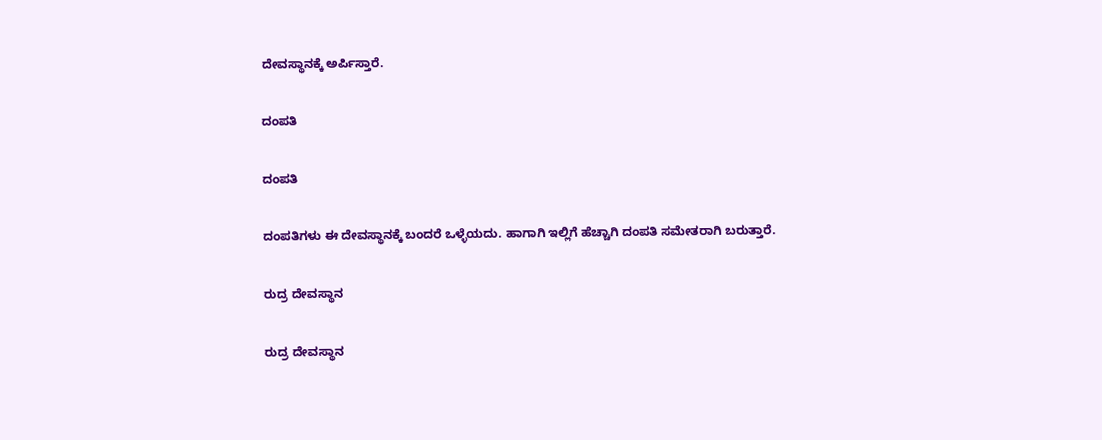ದೇವಸ್ಥಾನಕ್ಕೆ ಅರ್ಪಿಸ್ತಾರೆ.

ದಂಪತಿ

ದಂಪತಿ

ದಂಪತಿಗಳು ಈ ದೇವಸ್ಥಾನಕ್ಕೆ ಬಂದರೆ ಒಳ್ಳೆಯದು. ಹಾಗಾಗಿ ಇಲ್ಲಿಗೆ ಹೆಚ್ಚಾಗಿ ದಂಪತಿ ಸಮೇತರಾಗಿ ಬರುತ್ತಾರೆ.

ರುದ್ರ ದೇವಸ್ಥಾನ

ರುದ್ರ ದೇವಸ್ಥಾನ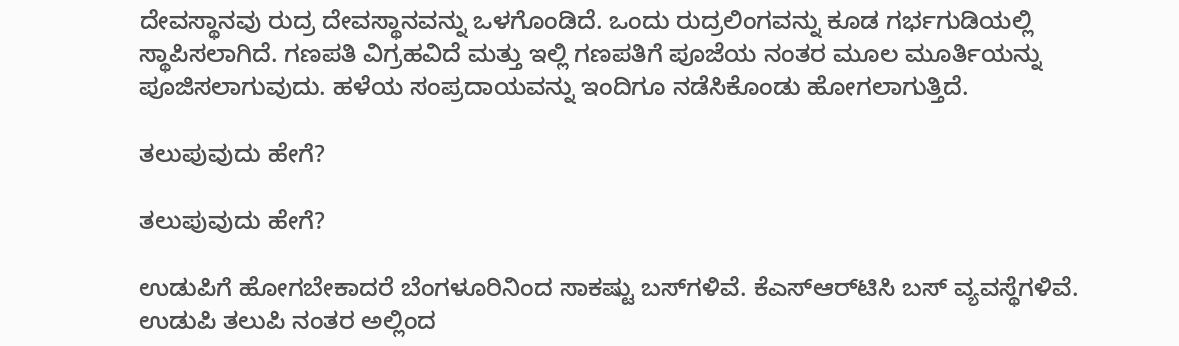ದೇವಸ್ಥಾನವು ರುದ್ರ ದೇವಸ್ಥಾನವನ್ನು ಒಳಗೊಂಡಿದೆ. ಒಂದು ರುದ್ರಲಿಂಗವನ್ನು ಕೂಡ ಗರ್ಭಗುಡಿಯಲ್ಲಿ ಸ್ಥಾಪಿಸಲಾಗಿದೆ. ಗಣಪತಿ ವಿಗ್ರಹವಿದೆ ಮತ್ತು ಇಲ್ಲಿ ಗಣಪತಿಗೆ ಪೂಜೆಯ ನಂತರ ಮೂಲ ಮೂರ್ತಿಯನ್ನು ಪೂಜಿಸಲಾಗುವುದು. ಹಳೆಯ ಸಂಪ್ರದಾಯವನ್ನು ಇಂದಿಗೂ ನಡೆಸಿಕೊಂಡು ಹೋಗಲಾಗುತ್ತಿದೆ.

ತಲುಪುವುದು ಹೇಗೆ?

ತಲುಪುವುದು ಹೇಗೆ?

ಉಡುಪಿಗೆ ಹೋಗಬೇಕಾದರೆ ಬೆಂಗಳೂರಿನಿಂದ ಸಾಕಷ್ಟು ಬಸ್‌ಗಳಿವೆ. ಕೆಎಸ್‌ಆರ್‌ಟಿಸಿ ಬಸ್‌ ವ್ಯವಸ್ಥೆಗಳಿವೆ. ಉಡುಪಿ ತಲುಪಿ ನಂತರ ಅಲ್ಲಿಂದ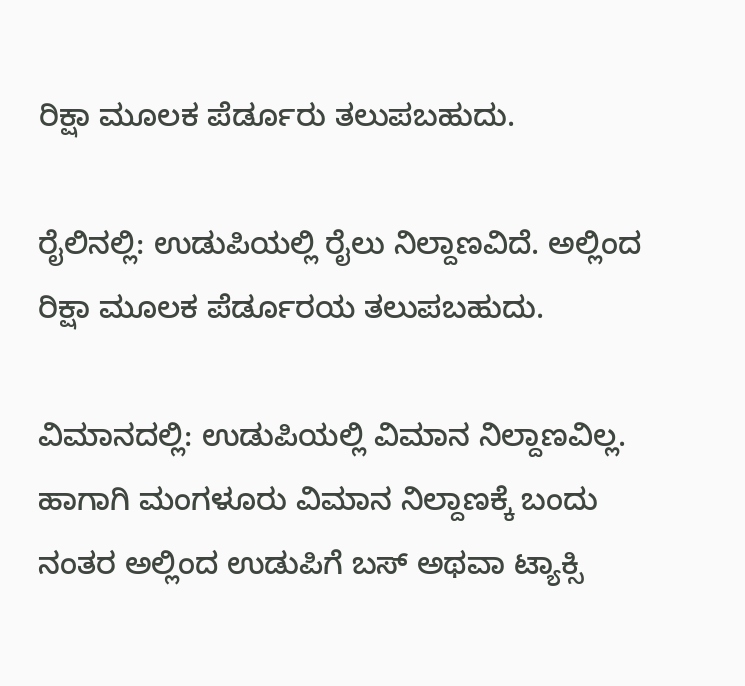ರಿಕ್ಷಾ ಮೂಲಕ ಪೆರ್ಡೂರು ತಲುಪಬಹುದು.

ರೈಲಿನಲ್ಲಿ: ಉಡುಪಿಯಲ್ಲಿ ರೈಲು ನಿಲ್ದಾಣವಿದೆ. ಅಲ್ಲಿಂದ ರಿಕ್ಷಾ ಮೂಲಕ ಪೆರ್ಡೂರಯ ತಲುಪಬಹುದು.

ವಿಮಾನದಲ್ಲಿ: ಉಡುಪಿಯಲ್ಲಿ ವಿಮಾನ ನಿಲ್ದಾಣವಿಲ್ಲ. ಹಾಗಾಗಿ ಮಂಗಳೂರು ವಿಮಾನ ನಿಲ್ದಾಣಕ್ಕೆ ಬಂದು ನಂತರ ಅಲ್ಲಿಂದ ಉಡುಪಿಗೆ ಬಸ್ ಅಥವಾ ಟ್ಯಾಕ್ಸಿ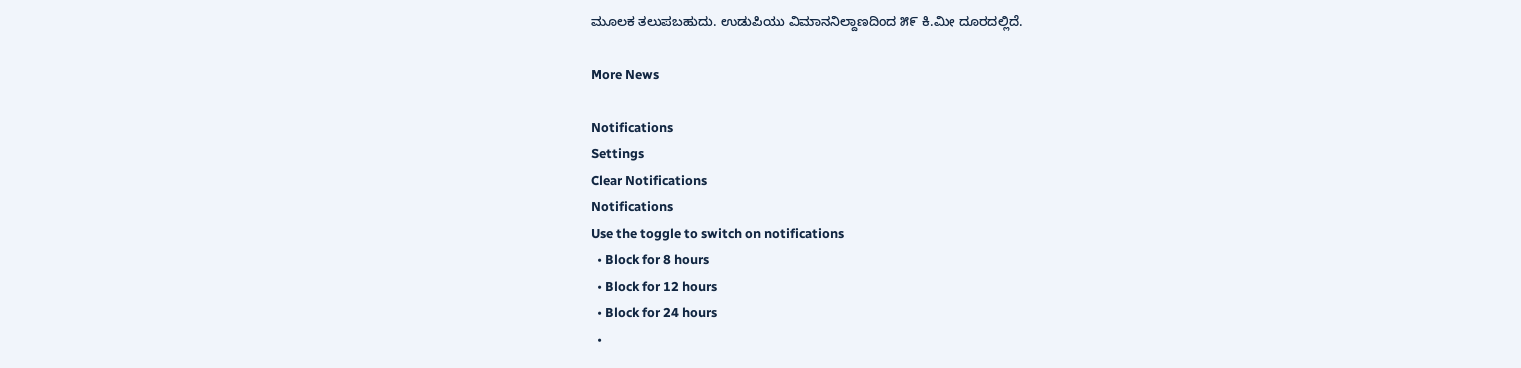ಮೂಲಕ ತಲುಪಬಹುದು. ಉಡುಪಿಯು ವಿಮಾನನಿಲ್ದಾಣದಿಂದ ೫೯ ಕಿ.ಮೀ ದೂರದಲ್ಲಿದೆ.

More News

Notifications
Settings
Clear Notifications
Notifications
Use the toggle to switch on notifications
  • Block for 8 hours
  • Block for 12 hours
  • Block for 24 hours
  •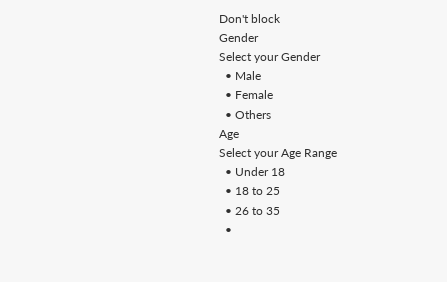Don't block
Gender
Select your Gender
  • Male
  • Female
  • Others
Age
Select your Age Range
  • Under 18
  • 18 to 25
  • 26 to 35
  •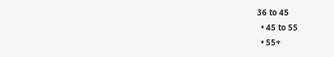36 to 45
  • 45 to 55
  • 55+